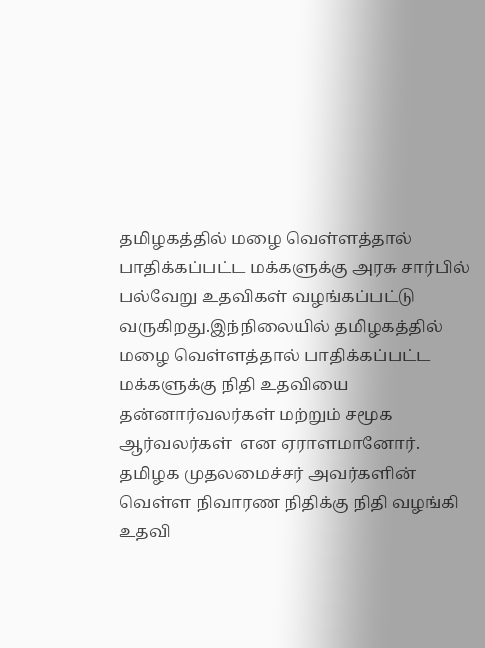தமிழகத்தில் மழை வெள்ளத்தால் பாதிக்கப்பட்ட மக்களுக்கு அரசு சார்பில் பல்வேறு உதவிகள் வழங்கப்பட்டு வருகிறது.இந்நிலையில் தமிழகத்தில் மழை வெள்ளத்தால் பாதிக்கப்பட்ட மக்களுக்கு நிதி உதவியை தன்னார்வலர்கள் மற்றும் சமூக ஆர்வலர்கள்  என ஏராளமானோர். தமிழக முதலமைச்சர் அவர்களின் வெள்ள நிவாரண நிதிக்கு நிதி வழங்கி உதவி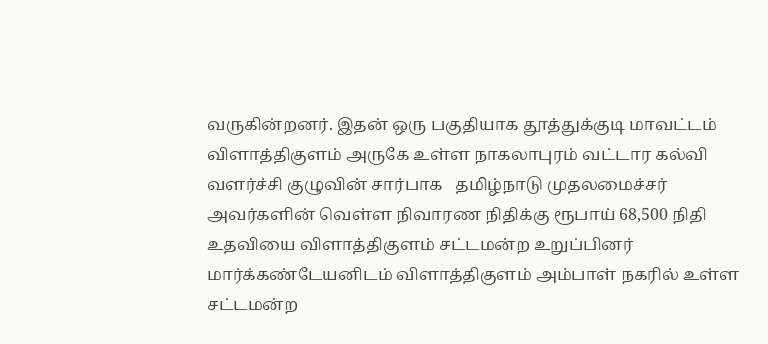வருகின்றனர். இதன் ஒரு பகுதியாக தூத்துக்குடி மாவட்டம் விளாத்திகுளம் அருகே உள்ள நாகலாபுரம் வட்டார கல்வி வளர்ச்சி குழுவின் சார்பாக   தமிழ்நாடு முதலமைச்சர் அவர்களின் வெள்ள நிவாரண நிதிக்கு ரூபாய் 68,500 நிதி உதவியை விளாத்திகுளம் சட்டமன்ற உறுப்பினர் மார்க்கண்டேயனிடம் விளாத்திகுளம் அம்பாள் நகரில் உள்ள  சட்டமன்ற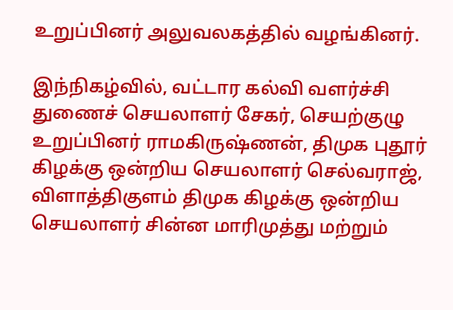உறுப்பினர் அலுவலகத்தில் வழங்கினர்.

இந்நிகழ்வில், வட்டார கல்வி வளர்ச்சி துணைச் செயலாளர் சேகர், செயற்குழு உறுப்பினர் ராமகிருஷ்ணன், திமுக புதூர் கிழக்கு ஒன்றிய செயலாளர் செல்வராஜ், விளாத்திகுளம் திமுக கிழக்கு ஒன்றிய செயலாளர் சின்ன மாரிமுத்து மற்றும்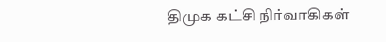திமுக கட்சி நிர்வாகிகள்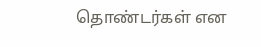தொண்டர்கள் என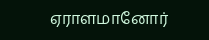ஏராளமானோர்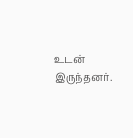உடன் இருந்தனர்.